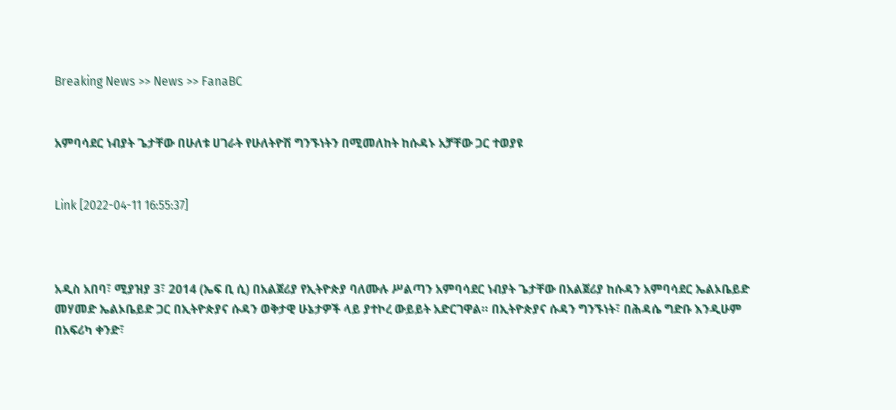Breaking News >> News >> FanaBC


አምባሳደር ነብያት ጌታቸው በሁለቱ ሀገራት የሁለትዮሽ ግንኙነትን በሚመለከት ከሱዳኑ አቻቸው ጋር ተወያዩ


Link [2022-04-11 16:55:37]



አዲስ አበባ፣ ሚያዝያ 3፣ 2014 (ኤፍ ቢ ሲ) በአልጀሪያ የኢትዮጵያ ባለሙሉ ሥልጣን አምባሳደር ነብያት ጌታቸው በአልጀሪያ ከሱዳን አምባሳደር ኤልኦቤይድ መሃመድ ኤልኦቤይድ ጋር በኢትዮጵያና ሱዳን ወቅታዊ ሁኔታዎች ላይ ያተኮረ ውይይት አድርገዋል። በኢትዮጵያና ሱዳን ግንኙነት፣ በሕዳሴ ግድቡ እንዲሁም በአፍሪካ ቀንድ፣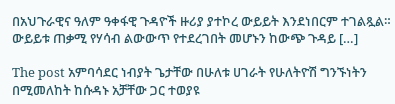በአህጉራዊና ዓለም ዓቀፋዊ ጉዳዮች ዙሪያ ያተኮረ ውይይት እንደነበርም ተገልጿል። ውይይቱ ጠቃሚ የሃሳብ ልውውጥ የተደረገበት መሆኑን ከውጭ ጉዳይ […]

The post አምባሳደር ነብያት ጌታቸው በሁለቱ ሀገራት የሁለትዮሽ ግንኙነትን በሚመለከት ከሱዳኑ አቻቸው ጋር ተወያዩ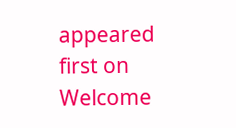appeared first on Welcome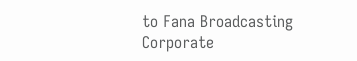to Fana Broadcasting Corporate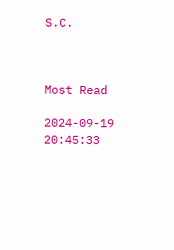S.C.



Most Read

2024-09-19 20:45:33